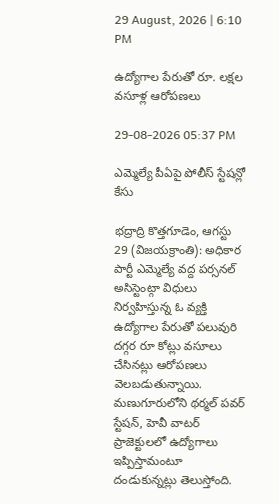29 August, 2026 | 6:10 PM

ఉద్యోగాల పేరుతో రూ. లక్షల వసూళ్ల ఆరోపణలు

29-08-2026 05:37 PM

ఎమ్మెల్యే పీఏపై పోలీస్ స్టేషన్లో కేసు

భద్రాద్రి కొత్తగూడెం, ఆగస్టు 29 (విజయక్రాంతి): అధికార పార్టీ ఎమ్మెల్యే వద్ద పర్సనల్ అసిస్టెంట్గా విధులు నిర్వహిస్తున్న ఓ వ్యక్తి ఉద్యోగాల పేరుతో పలువురి దగ్గర రూ కోట్లు వసూలు చేసినట్లు ఆరోపణలు వెలబడుతున్నాయి. మణుగూరులోని థర్మల్ పవర్ స్టేషన్, హెవీ వాటర్ ప్రాజెక్టులలో ఉద్యోగాలు ఇప్పిస్తామంటూ దండుకున్నట్లు తెలుస్తోంది.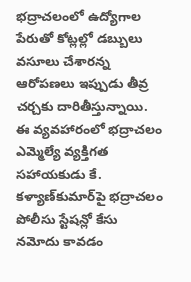భద్రాచలంలో ఉద్యోగాల పేరుతో కోట్లల్లో డబ్బులు వసూలు చేశారన్న ఆరోపణలు ఇప్పుడు తీవ్ర చర్చకు దారితీస్తున్నాయి. ఈ వ్యవహారంలో భద్రాచలం ఎమ్మెల్యే వ్యక్తిగత సహాయకుడు కే. కళ్యాణ్‌కుమార్‌పై భద్రాచలం పోలీసు స్టేషన్లో కేసు నమోదు కావడం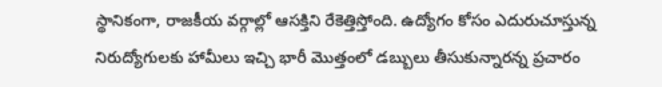స్థానికంగా, రాజకీయ వర్గాల్లో ఆసక్తిని రేకెత్తిస్తోంది. ఉద్యోగం కోసం ఎదురుచూస్తున్న నిరుద్యోగులకు హామీలు ఇచ్చి భారీ మొత్తంలో డబ్బులు తీసుకున్నారన్న ప్రచారం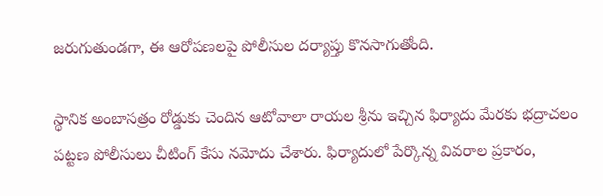జరుగుతుండగా, ఈ ఆరోపణలపై పోలీసుల దర్యాప్తు కొనసాగుతోంది.

స్థానిక అంబాసత్రం రోడ్డుకు చెందిన ఆటోవాలా రాయల శ్రీను ఇచ్చిన ఫిర్యాదు మేరకు భద్రాచలం పట్టణ పోలీసులు చీటింగ్ కేసు నమోదు చేశారు. ఫిర్యాదులో పేర్కొన్న వివరాల ప్రకారం,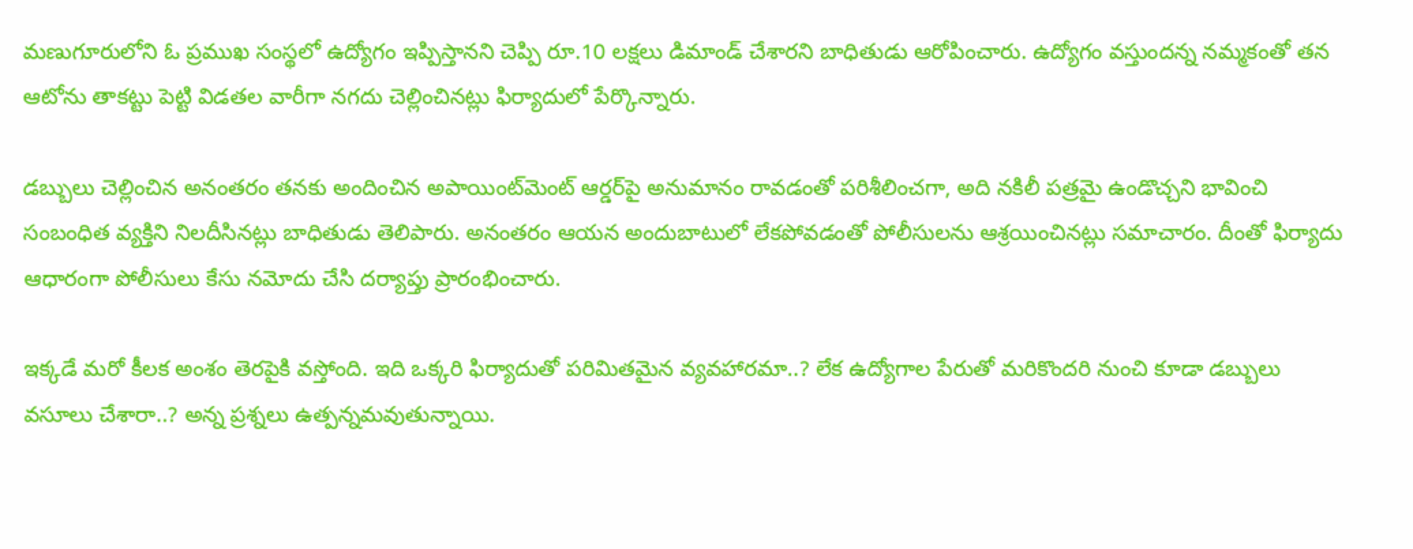మణుగూరులోని ఓ ప్రముఖ సంస్థలో ఉద్యోగం ఇప్పిస్తానని చెప్పి రూ.10 లక్షలు డిమాండ్ చేశారని బాధితుడు ఆరోపించారు. ఉద్యోగం వస్తుందన్న నమ్మకంతో తన ఆటోను తాకట్టు పెట్టి విడతల వారీగా నగదు చెల్లించినట్లు ఫిర్యాదులో పేర్కొన్నారు.

డబ్బులు చెల్లించిన అనంతరం తనకు అందించిన అపాయింట్‌మెంట్ ఆర్డర్‌పై అనుమానం రావడంతో పరిశీలించగా, అది నకిలీ పత్రమై ఉండొచ్చని భావించి సంబంధిత వ్యక్తిని నిలదీసినట్లు బాధితుడు తెలిపారు. అనంతరం ఆయన అందుబాటులో లేకపోవడంతో పోలీసులను ఆశ్రయించినట్లు సమాచారం. దీంతో ఫిర్యాదు ఆధారంగా పోలీసులు కేసు నమోదు చేసి దర్యాప్తు ప్రారంభించారు.

ఇక్కడే మరో కీలక అంశం తెరపైకి వస్తోంది. ఇది ఒక్కరి ఫిర్యాదుతో పరిమితమైన వ్యవహారమా..? లేక ఉద్యోగాల పేరుతో మరికొందరి నుంచి కూడా డబ్బులు వసూలు చేశారా..? అన్న ప్రశ్నలు ఉత్పన్నమవుతున్నాయి.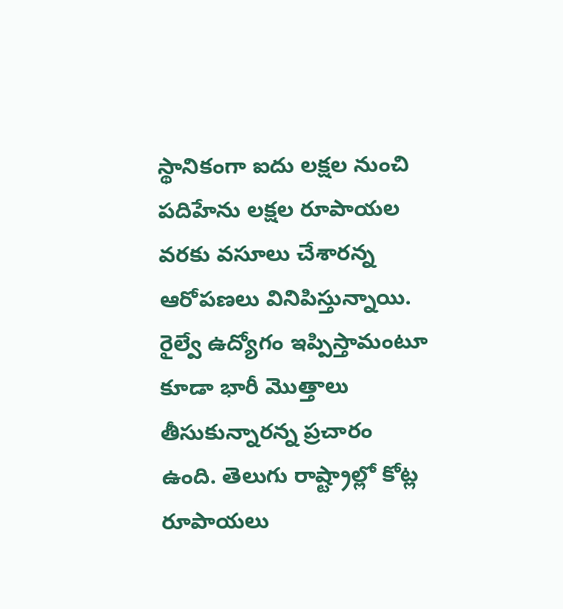స్థానికంగా ఐదు లక్షల నుంచి పదిహేను లక్షల రూపాయల వరకు వసూలు చేశారన్న ఆరోపణలు వినిపిస్తున్నాయి. రైల్వే ఉద్యోగం ఇప్పిస్తామంటూ కూడా భారీ మొత్తాలు తీసుకున్నారన్న ప్రచారం ఉంది. తెలుగు రాష్ట్రాల్లో కోట్ల రూపాయలు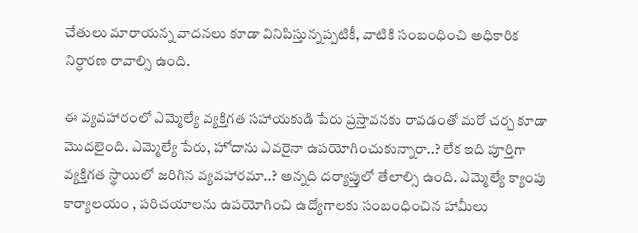చేతులు మారాయన్న వాదనలు కూడా వినిపిస్తున్నప్పటికీ, వాటికి సంబంధించి అధికారిక నిర్ధారణ రావాల్సి ఉంది.

ఈ వ్యవహారంలో ఎమ్మెల్యే వ్యక్తిగత సహాయకుడి పేరు ప్రస్తావనకు రావడంతో మరో చర్చ కూడా మొదలైంది. ఎమ్మెల్యే పేరు, హోదాను ఎవరైనా ఉపయోగించుకున్నారా..? లేక ఇది పూర్తిగా వ్యక్తిగత స్థాయిలో జరిగిన వ్యవహారమా..? అన్నది దర్యాప్తులో తేలాల్సి ఉంది. ఎమ్మెల్యే క్యాంపు కార్యాలయం , పరిచయాలను ఉపయోగించి ఉద్యోగాలకు సంబంధించిన హామీలు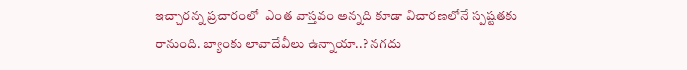ఇచ్చారన్న ప్రచారంలో  ఎంత వాస్తవం అన్నది కూడా విచారణలోనే స్పష్టతకు రానుంది. బ్యాంకు లావాదేవీలు ఉన్నాయా..? నగదు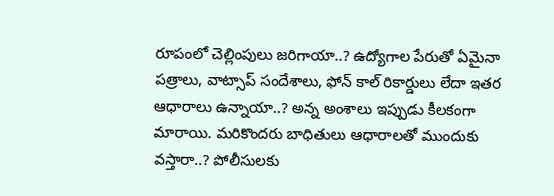రూపంలో చెల్లింపులు జరిగాయా..? ఉద్యోగాల పేరుతో ఏమైనా పత్రాలు, వాట్సాప్ సందేశాలు, ఫోన్ కాల్ రికార్డులు లేదా ఇతర ఆధారాలు ఉన్నాయా..? అన్న అంశాలు ఇప్పుడు కీలకంగా మారాయి. మరికొందరు బాధితులు ఆధారాలతో ముందుకు వస్తారా..? పోలీసులకు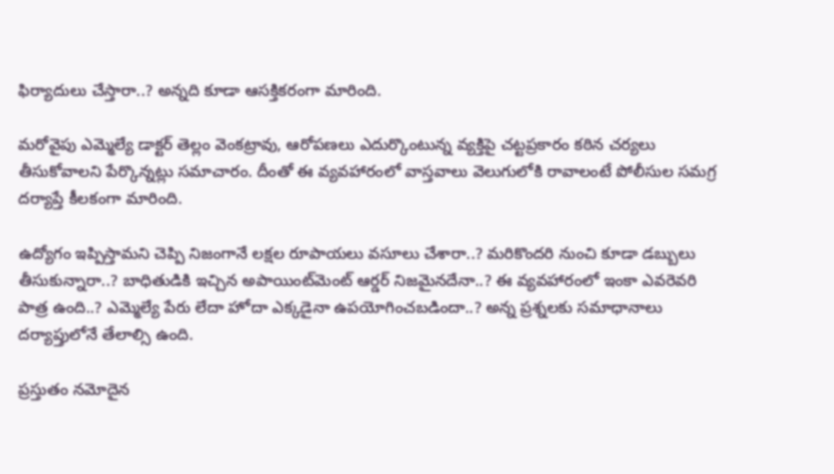ఫిర్యాదులు చేస్తారా..? అన్నది కూడా ఆసక్తికరంగా మారింది.

మరోవైపు ఎమ్మెల్యే డాక్టర్ తెల్లం వెంకట్రావు, ఆరోపణలు ఎదుర్కొంటున్న వ్యక్తిపై చట్టప్రకారం కఠిన చర్యలు తీసుకోవాలని పేర్కొన్నట్లు సమాచారం. దీంతో ఈ వ్యవహారంలో వాస్తవాలు వెలుగులోకి రావాలంటే పోలీసుల సమగ్ర దర్యాప్తే కీలకంగా మారింది.

ఉద్యోగం ఇప్పిస్తామని చెప్పి నిజంగానే లక్షల రూపాయలు వసూలు చేశారా..? మరికొందరి నుంచి కూడా డబ్బులు తీసుకున్నారా..? బాధితుడికి ఇచ్చిన అపాయింట్‌మెంట్ ఆర్డర్ నిజమైనదేనా..? ఈ వ్యవహారంలో ఇంకా ఎవరెవరి పాత్ర ఉంది..? ఎమ్మెల్యే పేరు లేదా హోదా ఎక్కడైనా ఉపయోగించబడిందా..? అన్న ప్రశ్నలకు సమాధానాలు దర్యాప్తులోనే తేలాల్సి ఉంది.

ప్రస్తుతం నమోదైన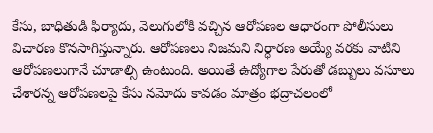కేసు, బాధితుడి ఫిర్యాదు, వెలుగులోకి వచ్చిన ఆరోపణల ఆధారంగా పోలీసులు విచారణ కొనసాగిస్తున్నారు. ఆరోపణలు నిజమని నిర్ధారణ అయ్యే వరకు వాటిని ఆరోపణలుగానే చూడాల్సి ఉంటుంది. అయితే ఉద్యోగాల పేరుతో డబ్బులు వసూలు చేశారన్న ఆరోపణలపై కేసు నమోదు కావడం మాత్రం భద్రాచలంలో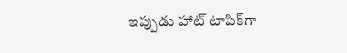ఇప్పుడు హాట్ టాపిక్‌గా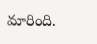మారింది.